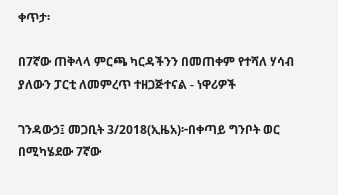ቀጥታ፡

በ7ኛው ጠቅላላ ምርጫ ካርዳችንን በመጠቀም የተሻለ ሃሳብ ያለውን ፓርቲ ለመምረጥ ተዘጋጅተናል - ነዋሪዎች

ገንዳውኃ፤ መጋቢት 3/2018(ኢዜአ)፦በቀጣይ ግንቦት ወር  በሚካሄደው 7ኛው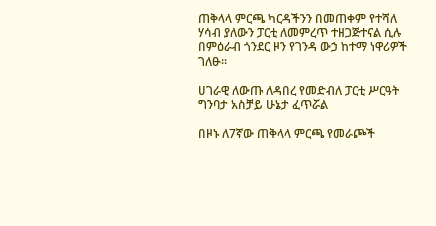ጠቅላላ ምርጫ ካርዳችንን በመጠቀም የተሻለ ሃሳብ ያለውን ፓርቲ ለመምረጥ ተዘጋጅተናል ሲሉ በምዕራብ ጎንደር ዞን የገንዳ ውኃ ከተማ ነዋሪዎች ገለፁ።

ሀገራዊ ለውጡ ለዳበረ የመድብለ ፓርቲ ሥርዓት ግንባታ አስቻይ ሁኔታ ፈጥሯል

በዞኑ ለ7ኛው ጠቅላላ ምርጫ የመራጮች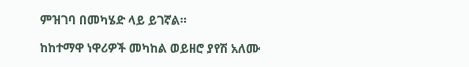ምዝገባ በመካሄድ ላይ ይገኛል።

ከከተማዋ ነዋሪዎች መካከል ወይዘሮ ያየሽ አለሙ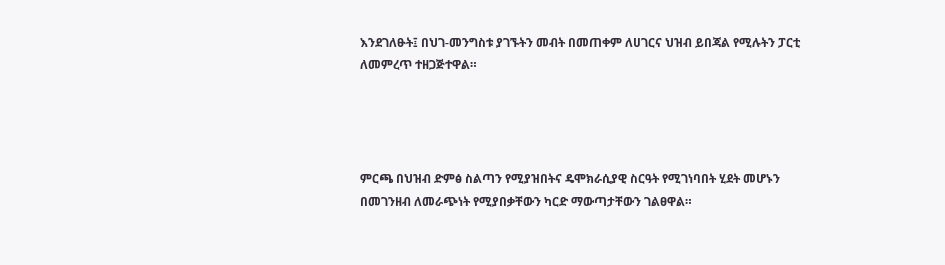እንደገለፁት፤ በህገ-መንግስቱ ያገኙትን መብት በመጠቀም ለሀገርና ህዝብ ይበጃል የሚሉትን ፓርቲ ለመምረጥ ተዘጋጅተዋል።




ምርጫ በህዝብ ድምፅ ስልጣን የሚያዝበትና ዴሞክራሲያዊ ስርዓት የሚገነባበት ሂደት መሆኑን በመገንዘብ ለመራጭነት የሚያበቃቸውን ካርድ ማውጣታቸውን ገልፀዋል።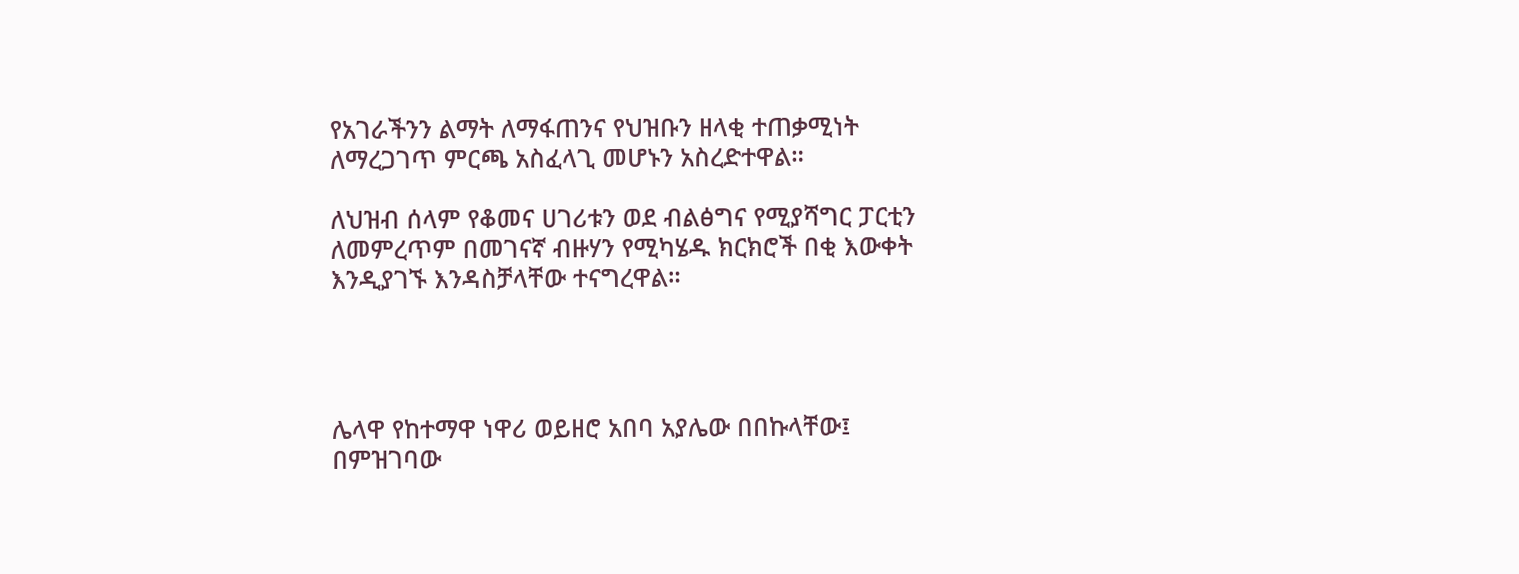የአገራችንን ልማት ለማፋጠንና የህዝቡን ዘላቂ ተጠቃሚነት ለማረጋገጥ ምርጫ አስፈላጊ መሆኑን አስረድተዋል።

ለህዝብ ሰላም የቆመና ሀገሪቱን ወደ ብልፅግና የሚያሻግር ፓርቲን ለመምረጥም በመገናኛ ብዙሃን የሚካሄዱ ክርክሮች በቂ እውቀት እንዲያገኙ እንዳስቻላቸው ተናግረዋል።




ሌላዋ የከተማዋ ነዋሪ ወይዘሮ አበባ አያሌው በበኩላቸው፤ በምዝገባው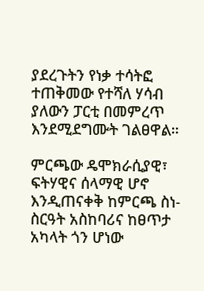ያደረጉትን የነቃ ተሳትፎ ተጠቅመው የተሻለ ሃሳብ ያለውን ፓርቲ በመምረጥ እንደሚደግሙት ገልፀዋል።

ምርጫው ዴሞክራሲያዊ፣ ፍትሃዊና ሰላማዊ ሆኖ እንዲጠናቀቅ ከምርጫ ስነ-ስርዓት አስከባሪና ከፀጥታ አካላት ጎን ሆነው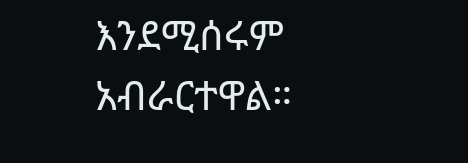እንደሚሰሩም አብራርተዋል።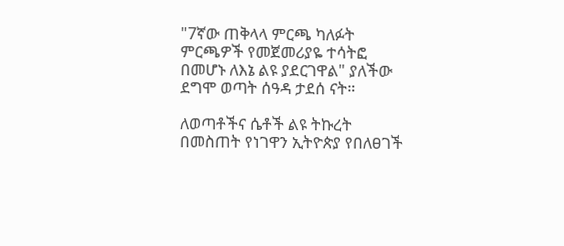"7ኛው ጠቅላላ ምርጫ ካለፉት ምርጫዎች የመጀመሪያዬ ተሳትፎ በመሆኑ ለእኔ ልዩ ያደርገዋል" ያለችው ደግሞ ወጣት ሰዓዳ ታደሰ ናት።

ለወጣቶችና ሴቶች ልዩ ትኩረት በመስጠት የነገዋን ኢትዮጵያ የበለፀገች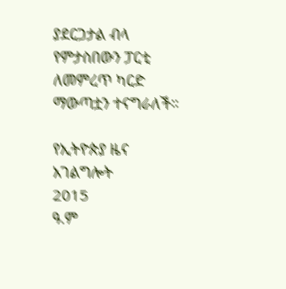ያደርጋታል ብላ የምታስበውን ፓርቲ ለመምረጥ ካርድ ማውጣቷን ተናግራለች።

የኢትዮጵያ ዜና አገልግሎት
2015
ዓ.ም